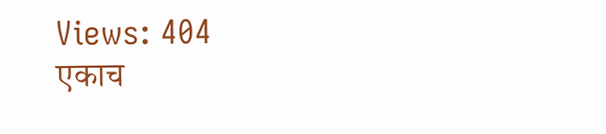Views: 404
एकाच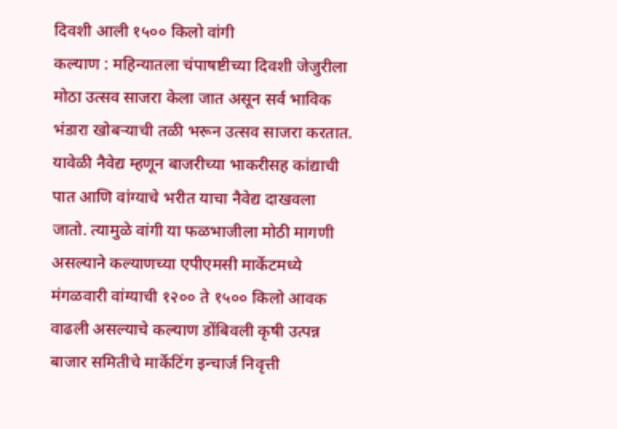दिवशी आली १५०० किलो वांगी
कल्याण : महिन्यातला चंपाषष्टीच्या दिवशी जेजुरीला मोठा उत्सव साजरा केला जात असून सर्व भाविक भंडारा खोबऱ्याची तळी भरून उत्सव साजरा करतात. यावेळी नैवेद्य म्हणून बाजरीच्या भाकरीसह कांद्याची पात आणि वांग्याचे भरीत याचा नैवेद्य दाखवला जातो. त्यामुळे वांगी या फळभाजीला मोठी मागणी असल्याने कल्याणच्या एपीएमसी मार्केटमध्ये मंगळवारी वांग्याची १२०० ते १५०० किलो आवक वाढली असल्याचे कल्याण डोंबिवली कृषी उत्पन्न बाजार समितीचे मार्केटिंग इन्चार्ज निवृत्ती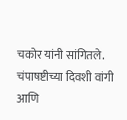चकोर यांनी सांगितले.
चंपाषष्टीच्या दिवशी वांगी आणि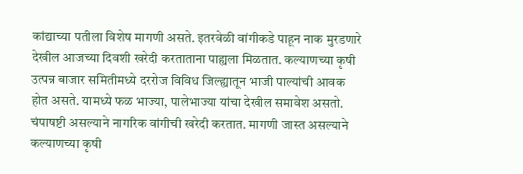कांद्याच्या पतीला विशेष मागणी असते. इतरवेळी वांगीकडे पाहून नाक मुरडणारे देखील आजच्या दिवशी खरेदी करताताना पाह्यला मिळतात. कल्याणच्या कृषी उत्पन्न बाजार समितीमध्ये दररोज विविध जिल्ह्यातून भाजी पाल्यांची आवक होत असते. यामध्ये फळ भाज्या, पालेभाज्या यांचा देखील समावेश असतो. चंपाषष्टी असल्याने नागरिक वांगीची खरेदी करतात. मागणी जास्त असल्याने कल्याणच्या कृषी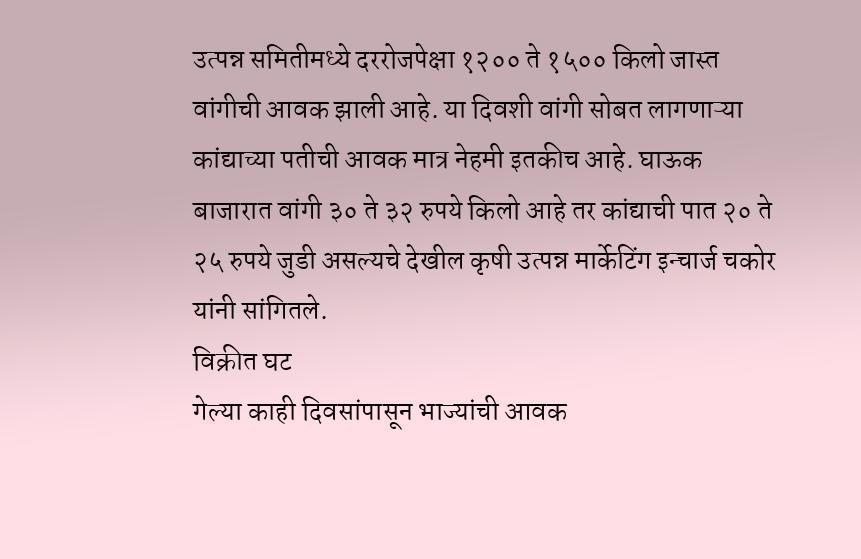उत्पन्न समितीमध्ये दररोजपेक्षा १२०० ते १५०० किलो जास्त वांगीची आवक झाली आहे. या दिवशी वांगी सोबत लागणाऱ्या कांद्याच्या पतीची आवक मात्र नेहमी इतकीच आहे. घाऊक बाजारात वांगी ३० ते ३२ रुपये किलो आहे तर कांद्याची पात २० ते २५ रुपये जुडी असल्यचे देखील कृषी उत्पन्न मार्केटिंग इन्चार्ज चकोर यांनी सांगितले.
विक्रीत घट
गेल्या काही दिवसांपासून भाज्यांची आवक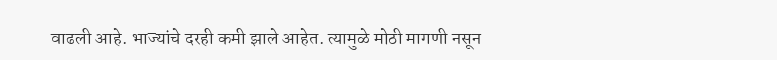वाढली आहे. भाज्यांचे दरही कमी झाले आहेत. त्यामुळे मोठी मागणी नसून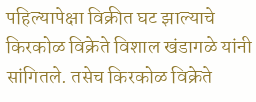पहिल्यापेक्षा विक्रीत घट झाल्याचे किरकोळ विक्रेते विशाल खंडागळे यांनी सांगितले. तसेच किरकोळ विक्रेते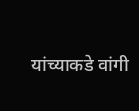यांच्याकडे वांगी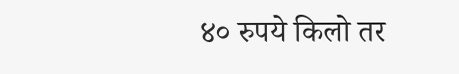४० रुपये किलो तर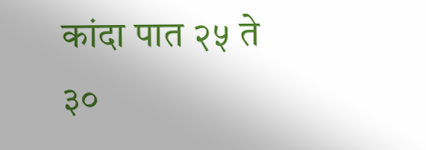कांदा पात २५ ते ३०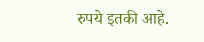रुपये इतकी आहे.